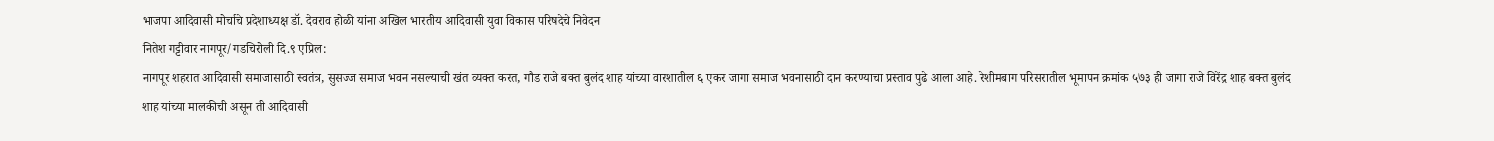भाजपा आदिवासी मोर्चाचे प्रदेशाध्यक्ष डॉ. देवराव होळी यांना अखिल भारतीय आदिवासी युवा विकास परिषदेचे निवेदन
नितेश गट्टीवार नागपूर/गडचिरोली दि.९ एप्रिल:
नागपूर शहरात आदिवासी समाजासाठी स्वतंत्र, सुसज्ज समाज भवन नसल्याची खंत व्यक्त करत, गौड राजे बक्त बुलंद शाह यांच्या वारशातील ६ एकर जागा समाज भवनासाठी दान करण्याचा प्रस्ताव पुढे आला आहे. रेशीमबाग परिसरातील भूमापन क्रमांक ५७३ ही जागा राजे विरेंद्र शाह बक्त बुलंद शाह यांच्या मालकीची असून ती आदिवासी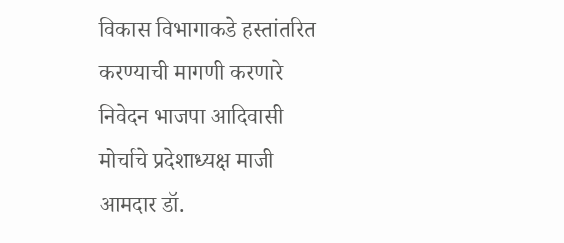विकास विभागाकडे हस्तांतरित करण्याची मागणी करणारे निवेदन भाजपा आदिवासी मोर्चाचे प्रदेशाध्यक्ष माजी आमदार डॉ.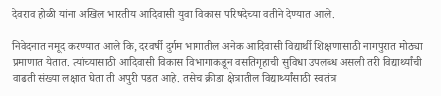देवराव होळी यांना अखिल भारतीय आदिवासी युवा विकास परिषदेच्या वतीने देण्यात आले.

निवेदनात नमूद करण्यात आले कि, दरवर्षी दुर्गम भागातील अनेक आदिवासी विद्यार्थी शिक्षणासाठी नागपुरात मोठ्या प्रमाणात येतात. त्यांच्यासाठी आदिवासी विकास विभागाकडून वसतिगृहाची सुविधा उपलब्ध असली तरी विद्यार्थ्यांची वाढती संख्या लक्षात घेता ती अपुरी पडत आहे. तसेच क्रीडा क्षेत्रातील विद्यार्थ्यांसाठी स्वतंत्र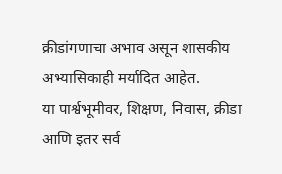क्रीडांगणाचा अभाव असून शासकीय अभ्यासिकाही मर्यादित आहेत.
या पार्श्वभूमीवर, शिक्षण, निवास, क्रीडा आणि इतर सर्व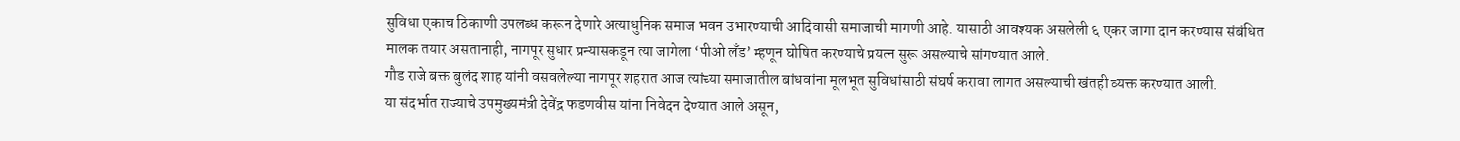सुविधा एकाच ठिकाणी उपलब्ध करून देणारे अत्याधुनिक समाज भवन उभारण्याची आदिवासी समाजाची मागणी आहे. यासाठी आवश्यक असलेली ६ एकर जागा दान करण्यास संबंधित मालक तयार असतानाही, नागपूर सुधार प्रन्यासकडून त्या जागेला ‘पीओ लँड’ म्हणून घोषित करण्याचे प्रयत्न सुरू असल्याचे सांगण्यात आले.
गौड राजे बक्त बुलंद शाह यांनी वसवलेल्या नागपूर शहरात आज त्यांच्या समाजातील बांधवांना मूलभूत सुविधांसाठी संघर्ष करावा लागत असल्याची खंतही व्यक्त करण्यात आली.
या संदर्भात राज्याचे उपमुख्यमंत्री देवेंद्र फडणवीस यांना निवेदन देण्यात आले असून,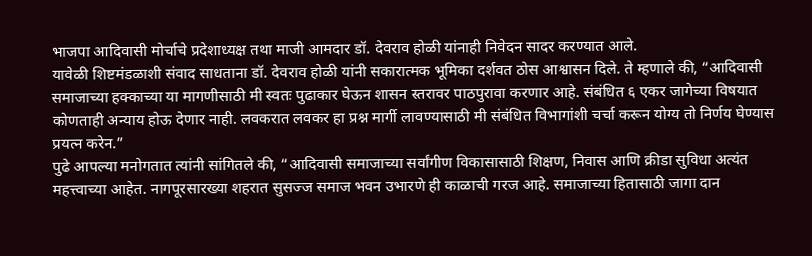भाजपा आदिवासी मोर्चाचे प्रदेशाध्यक्ष तथा माजी आमदार डॉ. देवराव होळी यांनाही निवेदन सादर करण्यात आले.
यावेळी शिष्टमंडळाशी संवाद साधताना डॉ. देवराव होळी यांनी सकारात्मक भूमिका दर्शवत ठोस आश्वासन दिले. ते म्हणाले की, “आदिवासी समाजाच्या हक्काच्या या मागणीसाठी मी स्वतः पुढाकार घेऊन शासन स्तरावर पाठपुरावा करणार आहे. संबंधित ६ एकर जागेच्या विषयात कोणताही अन्याय होऊ देणार नाही. लवकरात लवकर हा प्रश्न मार्गी लावण्यासाठी मी संबंधित विभागांशी चर्चा करून योग्य तो निर्णय घेण्यास प्रयत्न करेन.”
पुढे आपल्या मनोगतात त्यांनी सांगितले की, “आदिवासी समाजाच्या सर्वांगीण विकासासाठी शिक्षण, निवास आणि क्रीडा सुविधा अत्यंत महत्त्वाच्या आहेत. नागपूरसारख्या शहरात सुसज्ज समाज भवन उभारणे ही काळाची गरज आहे. समाजाच्या हितासाठी जागा दान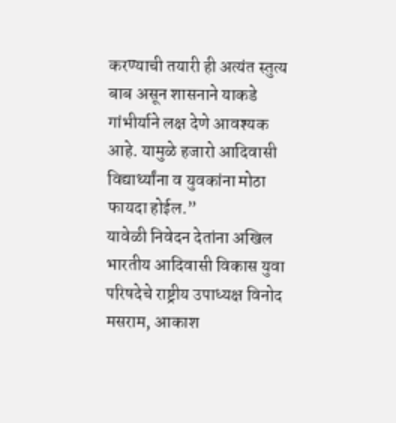करण्याची तयारी ही अत्यंत स्तुत्य बाब असून शासनाने याकडे गांभीर्याने लक्ष देणे आवश्यक आहे. यामुळे हजारो आदिवासी विद्यार्थ्यांना व युवकांना मोठा फायदा होईल.”
यावेळी निवेदन देतांना अखिल भारतीय आदिवासी विकास युवा परिषदेचे राष्ट्रीय उपाध्यक्ष विनोद मसराम, आकाश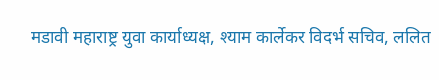मडावी महाराष्ट्र युवा कार्याध्यक्ष, श्याम कार्लेकर विदर्भ सचिव, ललित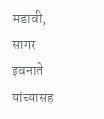मडावी, सागर इवनाते यांच्यासह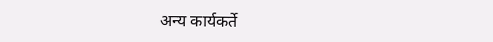अन्य कार्यकर्ते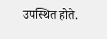उपस्थित होते.